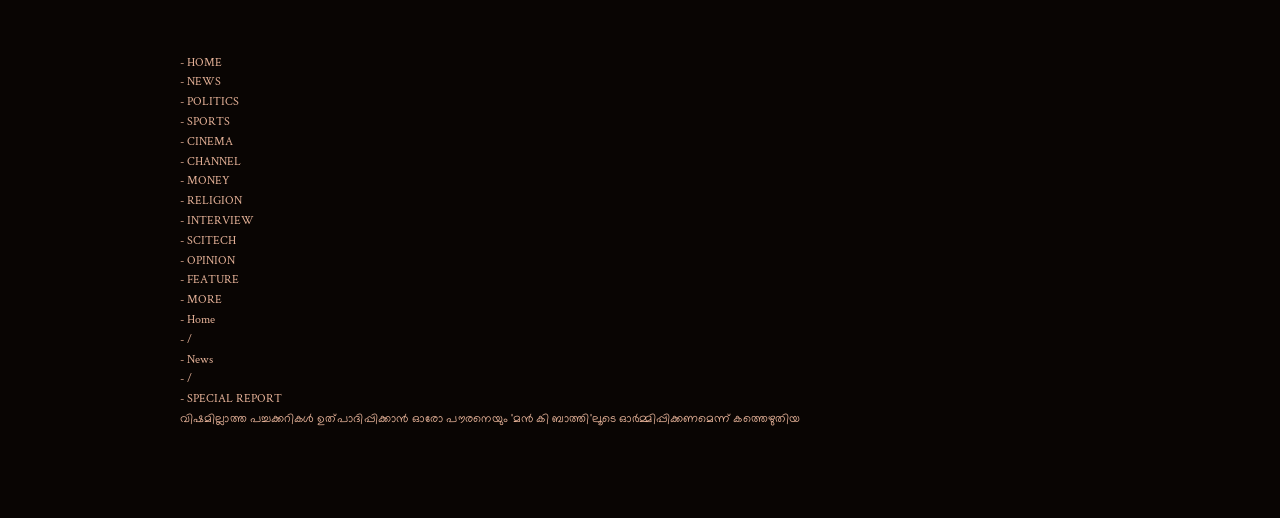- HOME
- NEWS
- POLITICS
- SPORTS
- CINEMA
- CHANNEL
- MONEY
- RELIGION
- INTERVIEW
- SCITECH
- OPINION
- FEATURE
- MORE
- Home
- /
- News
- /
- SPECIAL REPORT
വിഷമില്ലാത്ത പച്ചക്കറികൾ ഉത്പാദിപ്പിക്കാൻ ഓരോ പൗരനെയും 'മൻ കി ബാത്തി'ലൂടെ ഓർമ്മിപ്പിക്കണമെന്ന് കത്തെഴുതിയ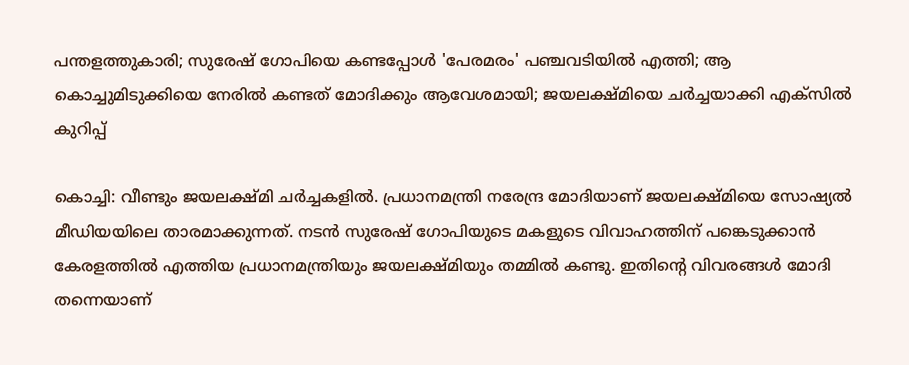പന്തളത്തുകാരി; സുരേഷ് ഗോപിയെ കണ്ടപ്പോൾ 'പേരമരം' പഞ്ചവടിയിൽ എത്തി; ആ കൊച്ചുമിടുക്കിയെ നേരിൽ കണ്ടത് മോദിക്കും ആവേശമായി; ജയലക്ഷ്മിയെ ചർച്ചയാക്കി എക്സിൽ കുറിപ്പ്

കൊച്ചി: വീണ്ടും ജയലക്ഷ്മി ചർച്ചകളിൽ. പ്രധാനമന്ത്രി നരേന്ദ്ര മോദിയാണ് ജയലക്ഷ്മിയെ സോഷ്യൽ മീഡിയയിലെ താരമാക്കുന്നത്. നടൻ സുരേഷ് ഗോപിയുടെ മകളുടെ വിവാഹത്തിന് പങ്കെടുക്കാൻ കേരളത്തിൽ എത്തിയ പ്രധാനമന്ത്രിയും ജയലക്ഷ്മിയും തമ്മിൽ കണ്ടു. ഇതിന്റെ വിവരങ്ങൾ മോദി തന്നെയാണ്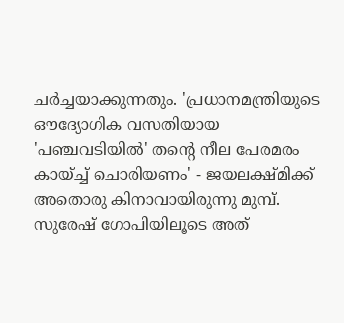ചർച്ചയാക്കുന്നതും. 'പ്രധാനമന്ത്രിയുടെ ഔദ്യോഗിക വസതിയായ 'പഞ്ചവടിയിൽ' തന്റെ നീല പേരമരം കായ്ച്ച് ചൊരിയണം' - ജയലക്ഷ്മിക്ക് അതൊരു കിനാവായിരുന്നു മുമ്പ്. സുരേഷ് ഗോപിയിലൂടെ അത്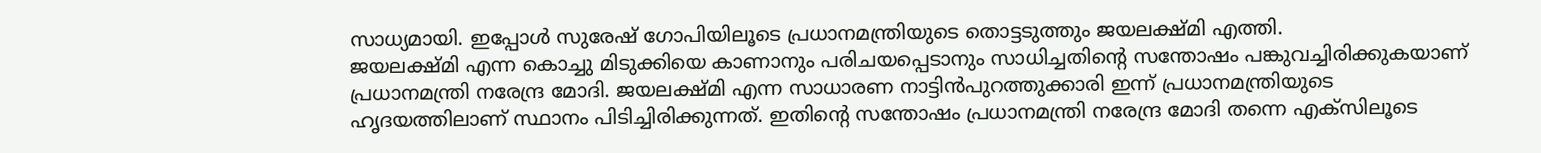സാധ്യമായി. ഇപ്പോൾ സുരേഷ് ഗോപിയിലൂടെ പ്രധാനമന്ത്രിയുടെ തൊട്ടടുത്തും ജയലക്ഷ്മി എത്തി.
ജയലക്ഷ്മി എന്ന കൊച്ചു മിടുക്കിയെ കാണാനും പരിചയപ്പെടാനും സാധിച്ചതിന്റെ സന്തോഷം പങ്കുവച്ചിരിക്കുകയാണ് പ്രധാനമന്ത്രി നരേന്ദ്ര മോദി. ജയലക്ഷ്മി എന്ന സാധാരണ നാട്ടിൻപുറത്തുക്കാരി ഇന്ന് പ്രധാനമന്ത്രിയുടെ ഹൃദയത്തിലാണ് സ്ഥാനം പിടിച്ചിരിക്കുന്നത്. ഇതിന്റെ സന്തോഷം പ്രധാനമന്ത്രി നരേന്ദ്ര മോദി തന്നെ എക്സിലൂടെ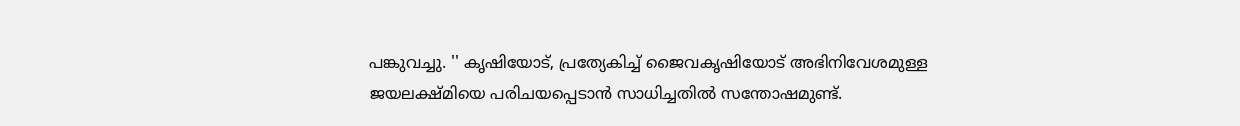പങ്കുവച്ചു. '' കൃഷിയോട്, പ്രത്യേകിച്ച് ജൈവകൃഷിയോട് അഭിനിവേശമുള്ള ജയലക്ഷ്മിയെ പരിചയപ്പെടാൻ സാധിച്ചതിൽ സന്തോഷമുണ്ട്.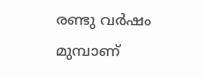രണ്ടു വർഷം മുമ്പാണ്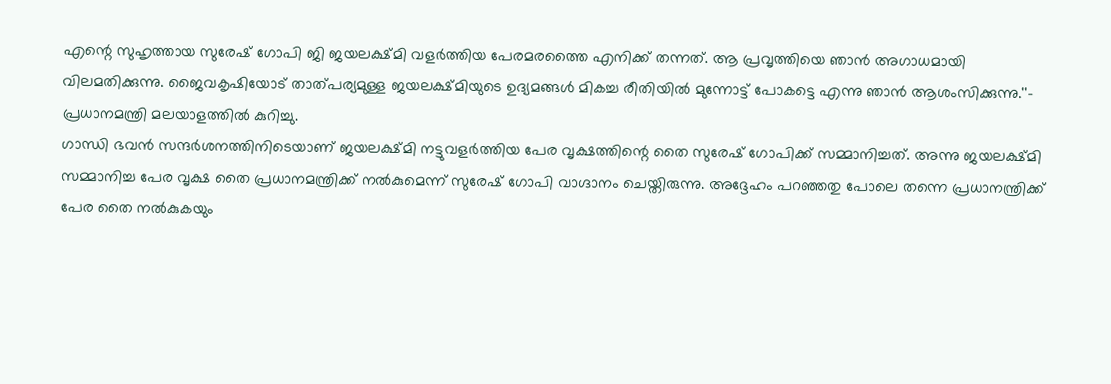എന്റെ സുഹൃത്തായ സുരേഷ് ഗോപി ജി ജയലക്ഷ്മി വളർത്തിയ പേരമരത്തൈ എനിക്ക് തന്നത്. ആ പ്രവൃത്തിയെ ഞാൻ അഗാധമായി വിലമതിക്കുന്നു. ജൈവകൃഷിയോട് താത്പര്യമുള്ള ജയലക്ഷ്മിയുടെ ഉദ്യമങ്ങൾ മികച്ച രീതിയിൽ മുന്നോട്ട് പോകട്ടെ എന്നു ഞാൻ ആശംസിക്കുന്നു.''- പ്രധാനമന്ത്രി മലയാളത്തിൽ കുറിച്ചു.
ഗാന്ധി ഭവൻ സന്ദർശനത്തിനിടെയാണ് ജയലക്ഷ്മി നട്ടുവളർത്തിയ പേര വൃക്ഷത്തിന്റെ തൈ സുരേഷ് ഗോപിക്ക് സമ്മാനിച്ചത്. അന്നു ജയലക്ഷ്മി സമ്മാനിച്ച പേര വൃക്ഷ തൈ പ്രധാനമന്ത്രിക്ക് നൽകുമെന്ന് സുരേഷ് ഗോപി വാഗ്ദാനം ചെയ്തിരുന്നു. അദ്ദേഹം പറഞ്ഞതു പോലെ തന്നെ പ്രധാനന്ത്രിക്ക് പേര തൈ നൽകുകയും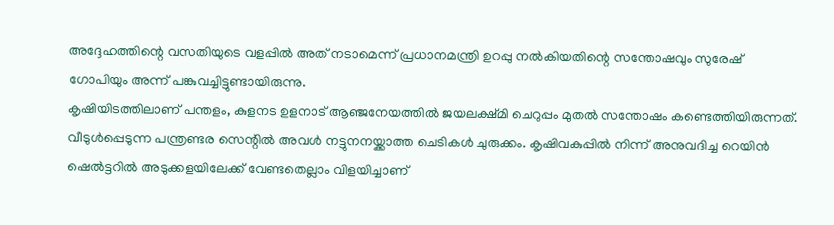അദ്ദേഹത്തിന്റെ വസതിയുടെ വളപ്പിൽ അത് നടാമെന്ന് പ്രധാനമന്ത്രി ഉറപ്പു നൽകിയതിന്റെ സന്തോഷവും സുരേഷ് ഗോപിയും അന്ന് പങ്കുവച്ചിട്ടുണ്ടായിരുന്നു.
കൃഷിയിടത്തിലാണ് പന്തളം, കുളനട ഉളനാട് ആഞ്ജനേയത്തിൽ ജയലക്ഷ്മി ചെറുപ്പം മുതൽ സന്തോഷം കണ്ടെത്തിയിരുന്നത്. വീടുൾപ്പെടുന്ന പന്ത്രണ്ടര സെന്റിൽ അവൾ നട്ടുനനയ്ക്കാത്ത ചെടികൾ ചുരുക്കം. കൃഷിവകുപ്പിൽ നിന്ന് അനുവദിച്ച റെയിൻ ഷെൽട്ടറിൽ അടുക്കളയിലേക്ക് വേണ്ടതെല്ലാം വിളയിച്ചാണ്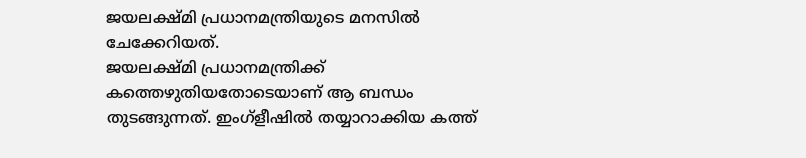ജയലക്ഷ്മി പ്രധാനമന്ത്രിയുടെ മനസിൽ ചേക്കേറിയത്.
ജയലക്ഷ്മി പ്രധാനമന്ത്രിക്ക് കത്തെഴുതിയതോടെയാണ് ആ ബന്ധം തുടങ്ങുന്നത്. ഇംഗ്ളീഷിൽ തയ്യാറാക്കിയ കത്ത്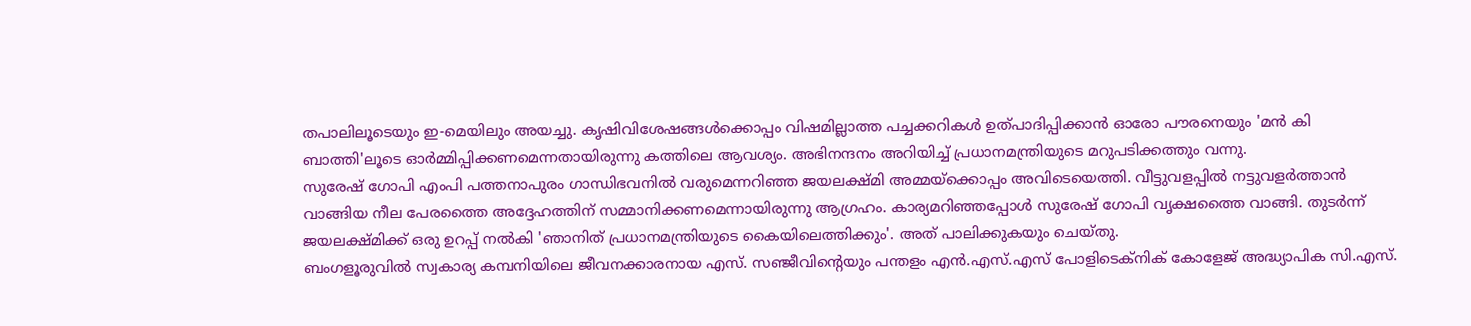തപാലിലൂടെയും ഇ-മെയിലും അയച്ചു. കൃഷിവിശേഷങ്ങൾക്കൊപ്പം വിഷമില്ലാത്ത പച്ചക്കറികൾ ഉത്പാദിപ്പിക്കാൻ ഓരോ പൗരനെയും 'മൻ കി ബാത്തി'ലൂടെ ഓർമ്മിപ്പിക്കണമെന്നതായിരുന്നു കത്തിലെ ആവശ്യം. അഭിനന്ദനം അറിയിച്ച് പ്രധാനമന്ത്രിയുടെ മറുപടിക്കത്തും വന്നു.
സുരേഷ് ഗോപി എംപി പത്തനാപുരം ഗാന്ധിഭവനിൽ വരുമെന്നറിഞ്ഞ ജയലക്ഷ്മി അമ്മയ്ക്കൊപ്പം അവിടെയെത്തി. വീട്ടുവളപ്പിൽ നട്ടുവളർത്താൻ വാങ്ങിയ നീല പേരത്തൈ അദ്ദേഹത്തിന് സമ്മാനിക്കണമെന്നായിരുന്നു ആഗ്രഹം. കാര്യമറിഞ്ഞപ്പോൾ സുരേഷ് ഗോപി വൃക്ഷത്തൈ വാങ്ങി. തുടർന്ന് ജയലക്ഷ്മിക്ക് ഒരു ഉറപ്പ് നൽകി 'ഞാനിത് പ്രധാനമന്ത്രിയുടെ കൈയിലെത്തിക്കും'. അത് പാലിക്കുകയും ചെയ്തു.
ബംഗളൂരുവിൽ സ്വകാര്യ കമ്പനിയിലെ ജീവനക്കാരനായ എസ്. സഞ്ജീവിന്റെയും പന്തളം എൻ.എസ്.എസ് പോളിടെക്നിക് കോളേജ് അദ്ധ്യാപിക സി.എസ്.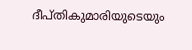ദീപ്തികുമാരിയുടെയും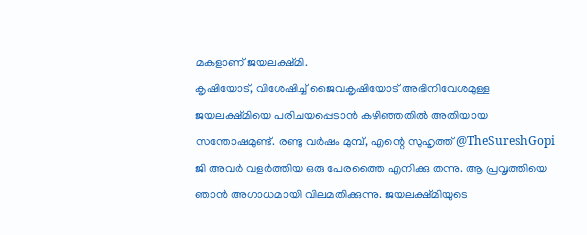മകളാണ് ജയലക്ഷ്മി.
കൃഷിയോട്, വിശേഷിച്ച് ജൈവകൃഷിയോട് അഭിനിവേശമുള്ള ജയലക്ഷ്മിയെ പരിചയപ്പെടാൻ കഴിഞ്ഞതിൽ അതിയായ സന്തോഷമുണ്ട്. രണ്ടു വർഷം മുമ്പ്, എന്റെ സുഹൃത്ത് @TheSureshGopi ജി അവർ വളർത്തിയ ഒരു പേരത്തൈ എനിക്കു തന്നു. ആ പ്രവൃത്തിയെ ഞാൻ അഗാധമായി വിലമതിക്കുന്നു. ജയലക്ഷ്മിയുടെ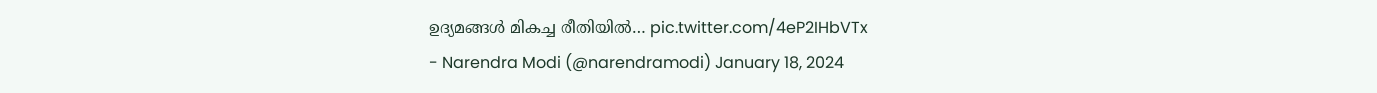ഉദ്യമങ്ങൾ മികച്ച രീതിയിൽ… pic.twitter.com/4eP2IHbVTx
- Narendra Modi (@narendramodi) January 18, 2024